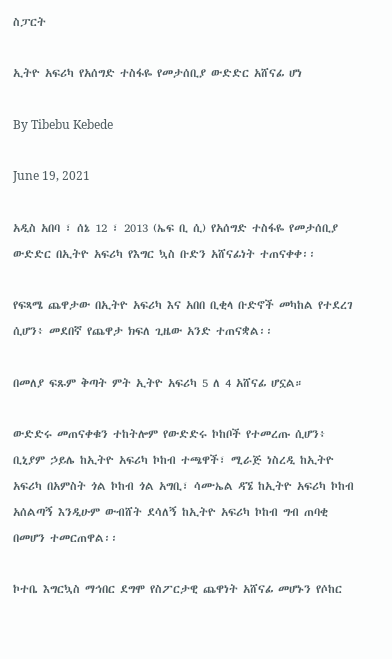ስፓርት

ኢትዮ አፍሪካ የአሰግድ ተስፋዬ የመታሰቢያ ውድድር አሸናፊ ሆነ

By Tibebu Kebede

June 19, 2021

አዲስ አበባ ፣ ሰኔ 12 ፣ 2013 (ኤፍ ቢ ሲ) የአሰግድ ተስፋዬ የመታሰቢያ ውድድር በኢትዮ አፍሪካ የእግር ኳስ ቡድን አሸናፊነት ተጠናቀቀ፡፡

የፍጻሜ ጨዋታው በኢትዮ አፍሪካ እና አበበ ቢቂላ ቡድኖች መካከል የተደረገ ሲሆን፥ መደበኛ የጨዋታ ክፍለ ጊዜው አንድ ተጠናቋል፡፡

በመለያ ፍጹም ቅጣት ምት ኢትዮ አፍሪካ 5 ለ 4 አሸናፊ ሆኗል።

ውድድሩ መጠናቀቁን ተከትሎም የውድድሩ ኮከቦች የተመረጡ ሲሆን፥ ቢኒያም ኃይሌ ከኢትዮ አፍሪካ ኮከብ ተጫዋች፣ ሚራጅ ነስረዲ ከኢትዮ አፍሪካ በአምስት ጎል ኮከብ ጎል አግቢ፣ ሳሙኤል ዳኜ ከኢትዮ አፍሪካ ኮከብ አሰልጣኝ እንዲሁም ውብሸት ደሳለኝ ከኢትዮ አፍሪካ ኮከብ ግብ ጠባቂ በመሆን ተመርጠዋል፡፡

ኮተቤ እግርኳስ ማኅበር ደግሞ የስፖርታዊ ጨዋነት አሸናፊ መሆኑን የሶከር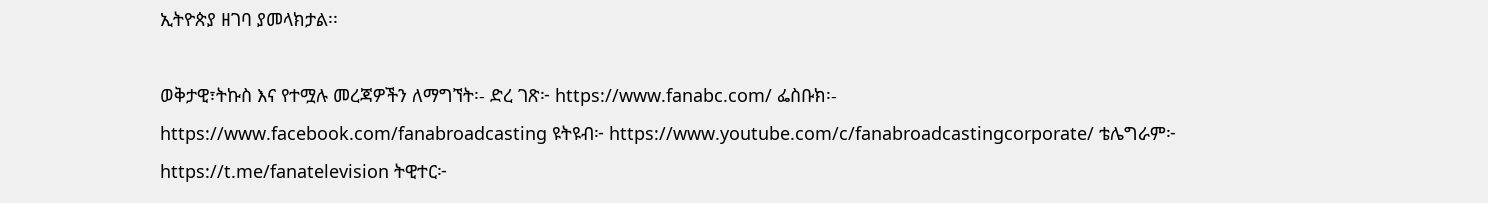ኢትዮጵያ ዘገባ ያመላክታል፡፡

ወቅታዊ፣ትኩስ እና የተሟሉ መረጃዎችን ለማግኘት፡- ድረ ገጽ፦ https://www.fanabc.com/ ፌስቡክ፡- https://www.facebook.com/fanabroadcasting ዩትዩብ፦ https://www.youtube.com/c/fanabroadcastingcorporate/ ቴሌግራም፦ https://t.me/fanatelevision ትዊተር፦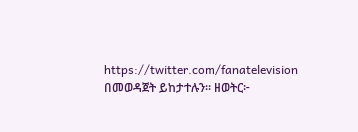https://twitter.com/fanatelevision በመወዳጀት ይከታተሉን፡፡ ዘወትር፦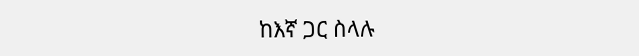ከእኛ ጋር ስላሉ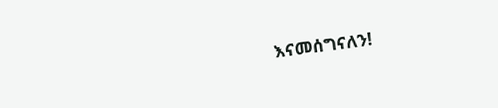እናመሰግናለን!